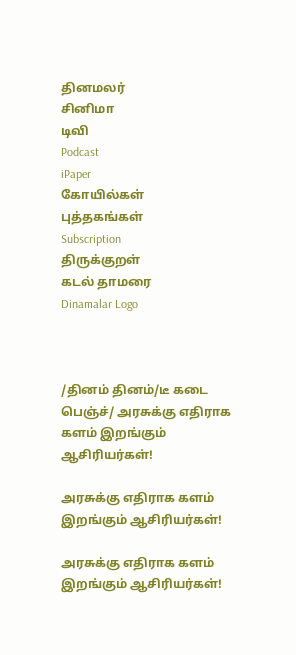தினமலர்
சினிமா
டிவி
Podcast
iPaper
கோயில்கள்
புத்தகங்கள்
Subscription
திருக்குறள்
கடல் தாமரை
Dinamalar Logo



/தினம் தினம்/டீ கடை பெஞ்ச்/ அரசுக்கு எதிராக களம் இறங்கும் ஆசிரியர்கள்!

அரசுக்கு எதிராக களம் இறங்கும் ஆசிரியர்கள்!

அரசுக்கு எதிராக களம் இறங்கும் ஆசிரியர்கள்!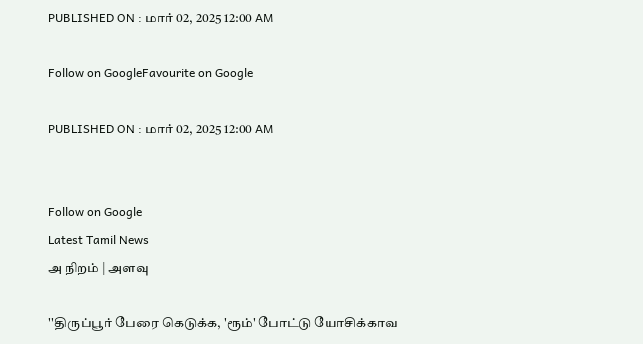PUBLISHED ON : மார் 02, 2025 12:00 AM

Follow on GoogleFavourite on Google

PUBLISHED ON : மார் 02, 2025 12:00 AM


Follow on Google
Latest Tamil News
அ நிறம் | அளவு

''திருப்பூர் பேரை கெடுக்க, 'ரூம்' போட்டு யோசிக்காவ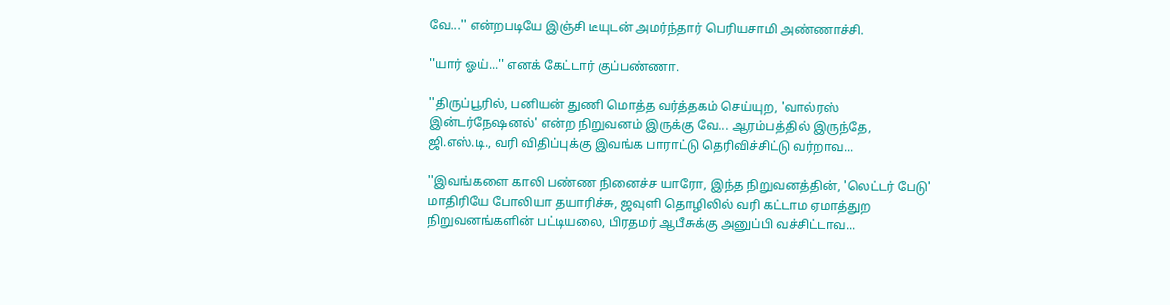வே...'' என்றபடியே இஞ்சி டீயுடன் அமர்ந்தார் பெரியசாமி அண்ணாச்சி.

''யார் ஓய்...'' எனக் கேட்டார் குப்பண்ணா.

''திருப்பூரில், பனியன் துணி மொத்த வர்த்தகம் செய்யுற, 'வால்ரஸ் இன்டர்நேஷனல்' என்ற நிறுவனம் இருக்கு வே... ஆரம்பத்தில் இருந்தே, ஜி.எஸ்.டி., வரி விதிப்புக்கு இவங்க பாராட்டு தெரிவிச்சிட்டு வர்றாவ...

''இவங்களை காலி பண்ண நினைச்ச யாரோ, இந்த நிறுவனத்தின், 'லெட்டர் பேடு' மாதிரியே போலியா தயாரிச்சு, ஜவுளி தொழிலில் வரி கட்டாம ஏமாத்துற நிறுவனங்களின் பட்டியலை, பிரதமர் ஆபீசுக்கு அனுப்பி வச்சிட்டாவ...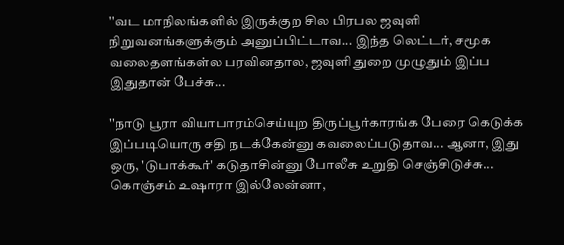''வட மாநிலங்களில் இருக்குற சில பிரபல ஜவுளி நிறுவனங்களுக்கும் அனுப்பிட்டாவ... இந்த லெட்டர், சமூக வலைதளங்கள்ல பரவினதால, ஜவுளி துறை முழுதும் இப்ப இதுதான் பேச்சு...

''நாடு பூரா வியாபாரம்செய்யுற திருப்பூர்காரங்க பேரை கெடுக்க இப்படியொரு சதி நடக்கேன்னு கவலைப்படுதாவ... ஆனா, இது ஒரு, 'டுபாக்கூர்' கடுதாசின்னு போலீசு உறுதி செஞ்சிடுச்சு... கொஞ்சம் உஷாரா இல்லேன்னா,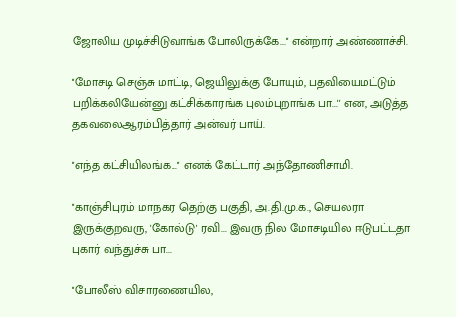ஜோலிய முடிச்சிடுவாங்க போலிருக்கே...'' என்றார் அண்ணாச்சி.

''மோசடி செஞ்சு மாட்டி, ஜெயிலுக்கு போயும், பதவியைமட்டும் பறிக்கலியேன்னு கட்சிக்காரங்க புலம்புறாங்க பா...'' என, அடுத்த தகவலைஆரம்பித்தார் அன்வர் பாய்.

''எந்த கட்சியிலங்க...'' எனக் கேட்டார் அந்தோணிசாமி.

''காஞ்சிபுரம் மாநகர தெற்கு பகுதி, அ.தி.மு.க., செயலரா இருக்குறவரு, 'கோல்டு' ரவி... இவரு நில மோசடியில ஈடுபட்டதா புகார் வந்துச்சு பா...

''போலீஸ் விசாரணையில,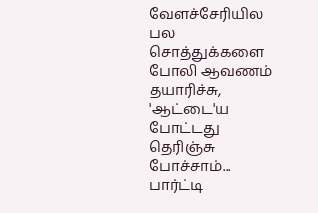வேளச்சேரியில பல சொத்துக்களை போலி ஆவணம் தயாரிச்சு, 'ஆட்டை'ய போட்டது தெரிஞ்சு போச்சாம்... பார்ட்டி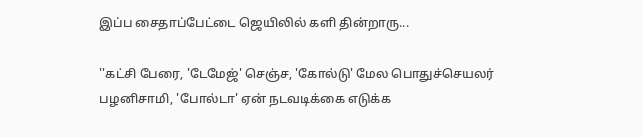இப்ப சைதாப்பேட்டை ஜெயிலில் களி தின்றாரு...

''கட்சி பேரை, 'டேமேஜ்' செஞ்ச, 'கோல்டு' மேல பொதுச்செயலர் பழனிசாமி, 'போல்டா' ஏன் நடவடிக்கை எடுக்க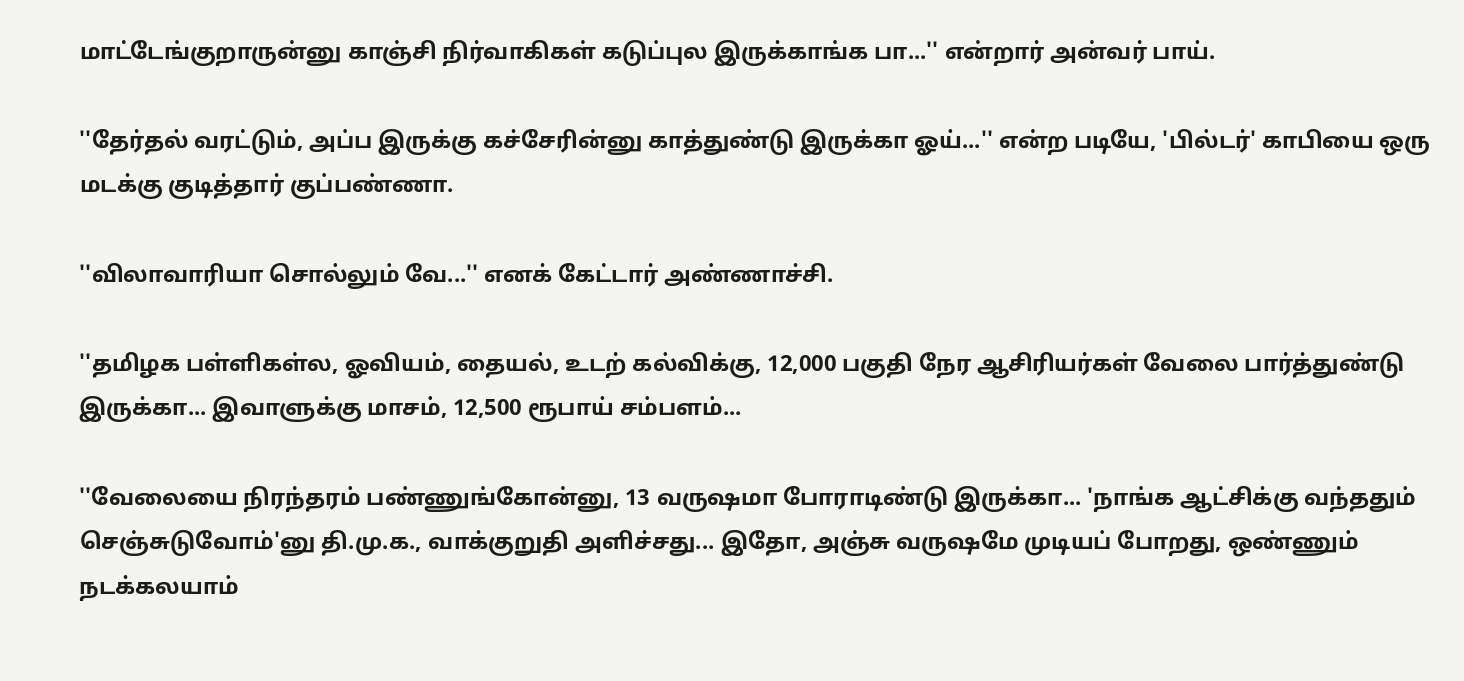மாட்டேங்குறாருன்னு காஞ்சி நிர்வாகிகள் கடுப்புல இருக்காங்க பா...'' என்றார் அன்வர் பாய்.

''தேர்தல் வரட்டும், அப்ப இருக்கு கச்சேரின்னு காத்துண்டு இருக்கா ஓய்...'' என்ற படியே, 'பில்டர்' காபியை ஒரு மடக்கு குடித்தார் குப்பண்ணா.

''விலாவாரியா சொல்லும் வே...'' எனக் கேட்டார் அண்ணாச்சி.

''தமிழக பள்ளிகள்ல, ஓவியம், தையல், உடற் கல்விக்கு, 12,000 பகுதி நேர ஆசிரியர்கள் வேலை பார்த்துண்டு இருக்கா... இவாளுக்கு மாசம், 12,500 ரூபாய் சம்பளம்...

''வேலையை நிரந்தரம் பண்ணுங்கோன்னு, 13 வருஷமா போராடிண்டு இருக்கா... 'நாங்க ஆட்சிக்கு வந்ததும் செஞ்சுடுவோம்'னு தி.மு.க., வாக்குறுதி அளிச்சது... இதோ, அஞ்சு வருஷமே முடியப் போறது, ஒண்ணும் நடக்கலயாம்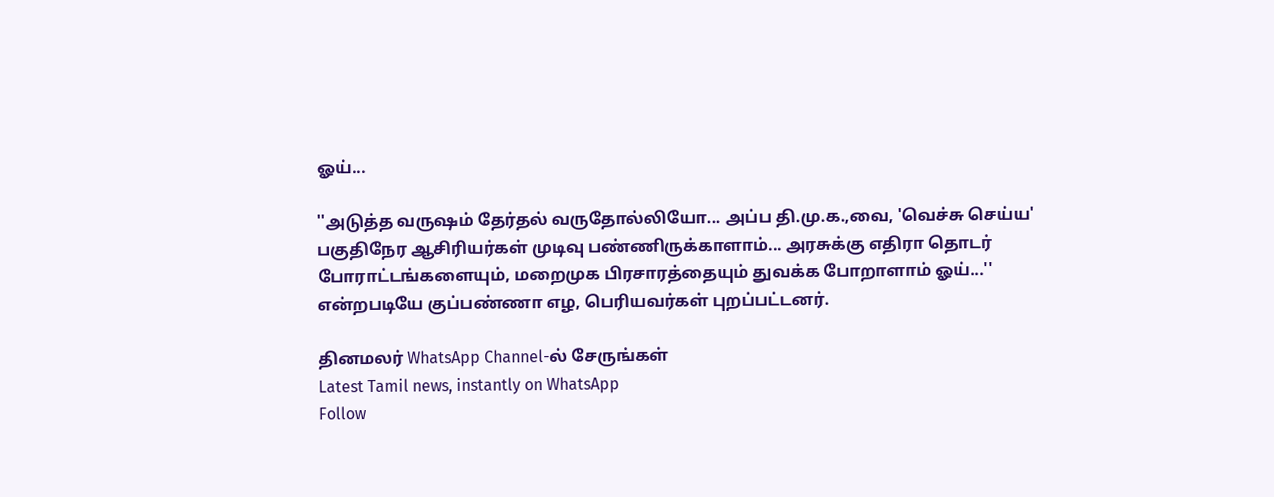ஓய்...

''அடுத்த வருஷம் தேர்தல் வருதோல்லியோ... அப்ப தி.மு.க.,வை, 'வெச்சு செய்ய' பகுதிநேர ஆசிரியர்கள் முடிவு பண்ணிருக்காளாம்... அரசுக்கு எதிரா தொடர் போராட்டங்களையும், மறைமுக பிரசாரத்தையும் துவக்க போறாளாம் ஓய்...'' என்றபடியே குப்பண்ணா எழ, பெரியவர்கள் புறப்பட்டனர்.

தினமலர் WhatsApp Channel-ல் சேருங்கள்
Latest Tamil news, instantly on WhatsApp
Follow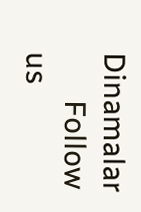Dinamalar
      Follow us